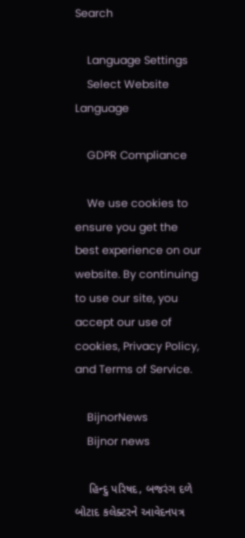Search

    Language Settings
    Select Website Language

    GDPR Compliance

    We use cookies to ensure you get the best experience on our website. By continuing to use our site, you accept our use of cookies, Privacy Policy, and Terms of Service.

    BijnorNews
    Bijnor news

    હિન્દુ પરિષદ, બજરંગ દળે બોટાદ કલેક્ટરને આવેદનપત્ર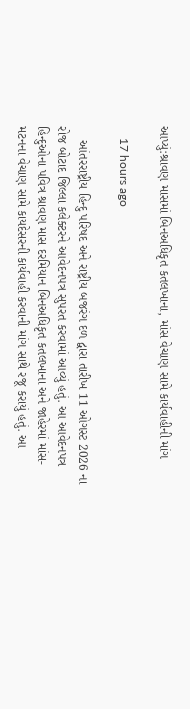આપ્યું:શ્રાવણ માસમાં બિનઅધિકૃત કતલખાના, માંસ વેચાણ સામે કાર્યવાહીની માંગ

    17 hours ago

    આંતરરાષ્ટ્રીય હિન્દુ પરિષદ અને રાષ્ટ્રીય બજરંગ દળ દ્વારા તારીખ 11 ઓગસ્ટ 2026 ના રોજ બોટાદ જિલ્લા કલેક્ટરને આવેદનપત્ર સુપરત કરવામાં આવ્યું હતું. આ આવેદનપત્ર હિન્દુઓના પવિત્ર શ્રાવણ માસ દરમિયાન બિનઅધિકૃત કતલખાના અને જાહેરમાં માંસ-મટનના વેચાણ સામે કાયદેસરની કાર્યવાહી કરવાની માંગ સાથે રજૂ કરાયું હતું. આ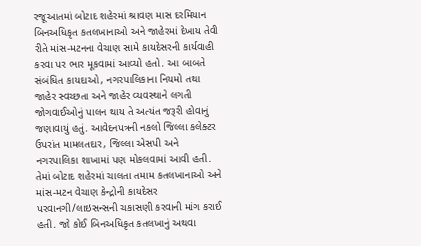રજૂઆતમાં બોટાદ શહેરમાં શ્રાવણ માસ દરમિયાન બિનઅધિકૃત કતલખાનાઓ અને જાહેરમાં દેખાય તેવી રીતે માંસ-મટનના વેચાણ સામે કાયદેસરની કાર્યવાહી કરવા પર ભાર મૂકવામાં આવ્યો હતો. આ બાબતે સંબંધિત કાયદાઓ, નગરપાલિકાના નિયમો તથા જાહેર સ્વચ્છતા અને જાહેર વ્યવસ્થાને લગતી જોગવાઈઓનું પાલન થાય તે અત્યંત જરૂરી હોવાનું જણાવાયું હતું. આવેદનપત્રની નકલો જિલ્લા કલેક્ટર ઉપરાંત મામલતદાર, જિલ્લા એસપી અને નગરપાલિકા શાખામાં પણ મોકલવામાં આવી હતી. તેમાં બોટાદ શહેરમાં ચાલતા તમામ કતલખાનાઓ અને માંસ-મટન વેચાણ કેન્દ્રોની કાયદેસર પરવાનગી/લાઇસન્સની ચકાસણી કરવાની માંગ કરાઈ હતી. જો કોઈ બિનઅધિકૃત કતલખાનું અથવા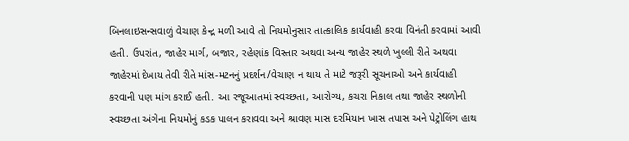બિનલાઇસન્સવાળું વેચાણ કેન્દ્ર મળી આવે તો નિયમોનુસાર તાત્કાલિક કાર્યવાહી કરવા વિનંતી કરવામાં આવી હતી. ઉપરાંત, જાહેર માર્ગ, બજાર, રહેણાંક વિસ્તાર અથવા અન્ય જાહેર સ્થળે ખુલ્લી રીતે અથવા જાહેરમાં દેખાય તેવી રીતે માંસ-મટનનું પ્રદર્શન/વેચાણ ન થાય તે માટે જરૂરી સૂચનાઓ અને કાર્યવાહી કરવાની પણ માંગ કરાઈ હતી. આ રજૂઆતમાં સ્વચ્છતા, આરોગ્ય, કચરા નિકાલ તથા જાહેર સ્થળોની સ્વચ્છતા અંગેના નિયમોનું કડક પાલન કરાવવા અને શ્રાવણ માસ દરમિયાન ખાસ તપાસ અને પેટ્રોલિંગ હાથ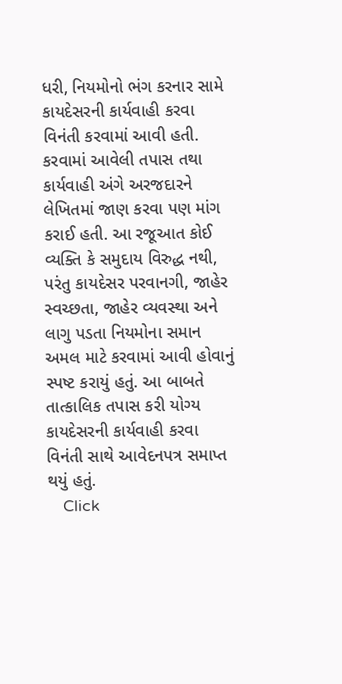ધરી, નિયમોનો ભંગ કરનાર સામે કાયદેસરની કાર્યવાહી કરવા વિનંતી કરવામાં આવી હતી. કરવામાં આવેલી તપાસ તથા કાર્યવાહી અંગે અરજદારને લેખિતમાં જાણ કરવા પણ માંગ કરાઈ હતી. આ રજૂઆત કોઈ વ્યક્તિ કે સમુદાય વિરુદ્ધ નથી, પરંતુ કાયદેસર પરવાનગી, જાહેર સ્વચ્છતા, જાહેર વ્યવસ્થા અને લાગુ પડતા નિયમોના સમાન અમલ માટે કરવામાં આવી હોવાનું સ્પષ્ટ કરાયું હતું. આ બાબતે તાત્કાલિક તપાસ કરી યોગ્ય કાયદેસરની કાર્યવાહી કરવા વિનંતી સાથે આવેદનપત્ર સમાપ્ત થયું હતું.
    Click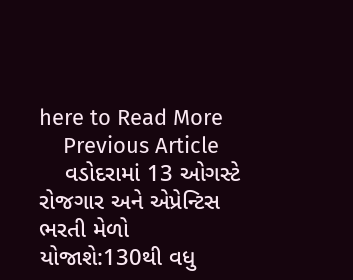here to Read More
    Previous Article
    વડોદરામાં 13 ઓગસ્ટે રોજગાર અને એપ્રેન્ટિસ ભરતી મેળો યોજાશે:130થી વધુ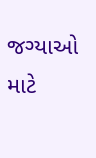જગ્યાઓ માટે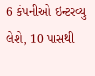6 કંપનીઓ ઇન્ટરવ્યુ લેશે, 10 પાસથી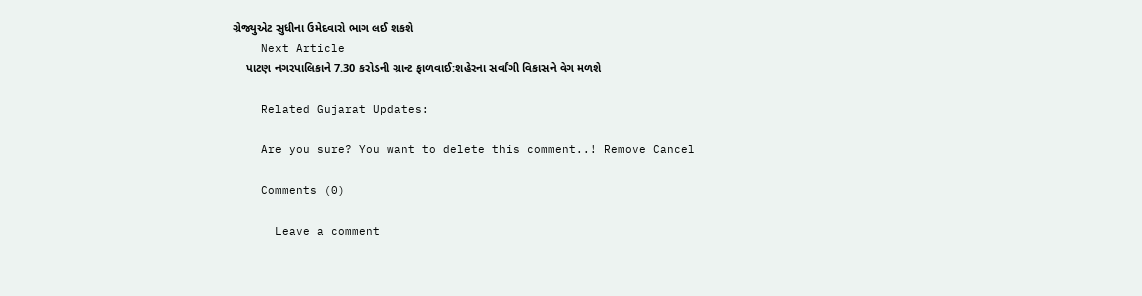ગ્રેજ્યુએટ સુધીના ઉમેદવારો ભાગ લઈ શકશે
    Next Article
    પાટણ નગરપાલિકાને 7.30 કરોડની ગ્રાન્ટ ફાળવાઈ:શહેરના સર્વાંગી વિકાસને વેગ મળશે

    Related Gujarat Updates:

    Are you sure? You want to delete this comment..! Remove Cancel

    Comments (0)

      Leave a comment